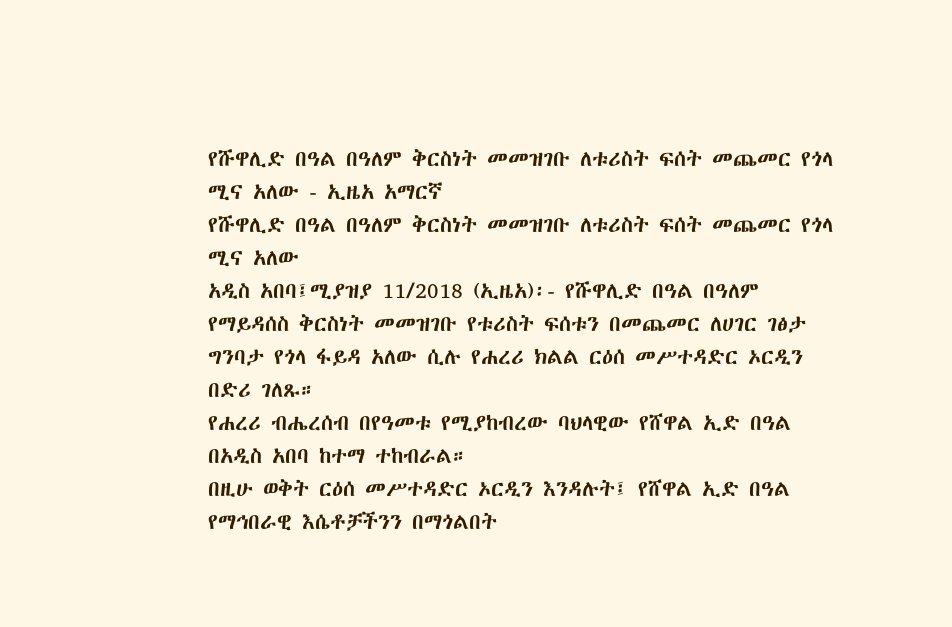የሹዋሊድ በዓል በዓለም ቅርስነት መመዝገቡ ለቱሪስት ፍሰት መጨመር የጎላ ሚና አለው - ኢዜአ አማርኛ
የሹዋሊድ በዓል በዓለም ቅርስነት መመዝገቡ ለቱሪስት ፍሰት መጨመር የጎላ ሚና አለው
አዲስ አበባ፤ሚያዝያ 11/2018 (ኢዜአ)፡- የሹዋሊድ በዓል በዓለም የማይዳሰስ ቅርስነት መመዝገቡ የቱሪስት ፍሰቱን በመጨመር ለሀገር ገፅታ ግንባታ የጎላ ፋይዳ አለው ሲሉ የሐረሪ ክልል ርዕሰ መሥተዳድር ኦርዲን በድሪ ገለጹ።
የሐረሪ ብሔረሰብ በየዓመቱ የሚያከብረው ባህላዊው የሸዋል ኢድ በዓል በአዲስ አበባ ከተማ ተከብራል።
በዚሁ ወቅት ርዕሰ መሥተዳድር ኦርዲን እንዳሉት፤ የሸዋል ኢድ በዓል የማኅበራዊ እሴቶቻችንን በማጎልበት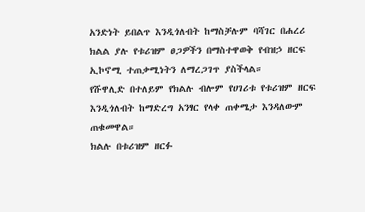አንድነት ይበልጥ እንዲጎለብት ከማስቻሉም ባሻገር በሐረሪ ክልል ያሉ የቱሪዝም ፀጋዎችን በማስተዋወቅ የብዝኃ ዘርፍ ኢኮኖሚ ተጠቃሚነትን ለማረጋገጥ ያስችላል።
የሹዋሊድ በተለይም የክልሉ ብሎም የሀገሪቱ የቱሪዝም ዘርፍ እንዲጎለብት ከማድረግ አንፃር የላቀ ጠቀሜታ እንዳለውም ጠቁመዋል።
ክልሉ በቱሪዝም ዘርፉ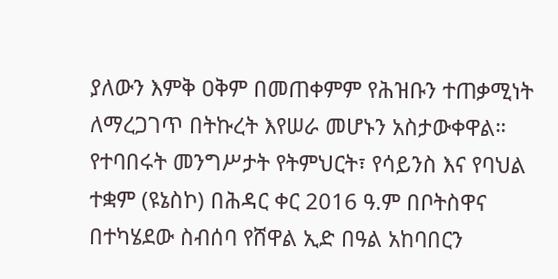ያለውን እምቅ ዐቅም በመጠቀምም የሕዝቡን ተጠቃሚነት ለማረጋገጥ በትኩረት እየሠራ መሆኑን አስታውቀዋል።
የተባበሩት መንግሥታት የትምህርት፣ የሳይንስ እና የባህል ተቋም (ዩኔስኮ) በሕዳር ቀር 2016 ዓ.ም በቦትስዋና በተካሄደው ስብሰባ የሸዋል ኢድ በዓል አከባበርን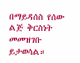በማይዳሰስ የሰው ልጅ ቅርስነት መመዝገቡ ይታወሳል።